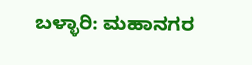ಬಳ್ಳಾರಿ: ಮಹಾನಗರ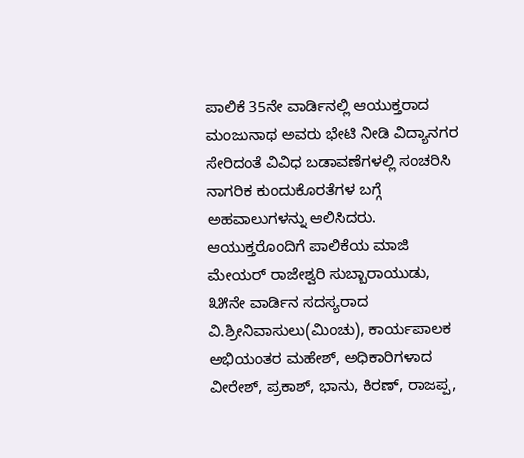ಪಾಲಿಕೆ 35ನೇ ವಾರ್ಡಿನಲ್ಲಿ ಆಯುಕ್ತರಾದ ಮಂಜುನಾಥ ಅವರು ಭೇಟಿ ನೀಡಿ ವಿದ್ಯಾನಗರ ಸೇರಿದಂತೆ ವಿವಿಧ ಬಡಾವಣೆಗಳಲ್ಲಿ ಸಂಚರಿಸಿ ನಾಗರಿಕ ಕುಂದುಕೊರತೆಗಳ ಬಗ್ಗೆ ಅಹವಾಲುಗಳನ್ನು ಆಲಿಸಿದರು.
ಆಯುಕ್ತರೊಂದಿಗೆ ಪಾಲಿಕೆಯ ಮಾಜಿ ಮೇಯರ್ ರಾಜೇಶ್ವರಿ ಸುಬ್ಬಾರಾಯುಡು, ೩೫ನೇ ವಾರ್ಡಿನ ಸದಸ್ಯರಾದ ವಿ.ಶ್ರೀನಿವಾಸುಲು(ಮಿಂಚು), ಕಾರ್ಯಪಾಲಕ ಅಭಿಯಂತರ ಮಹೇಶ್, ಅಧಿಕಾರಿಗಳಾದ ವೀರೇಶ್, ಪ್ರಕಾಶ್, ಭಾನು, ಕಿರಣ್, ರಾಜಪ್ಪ,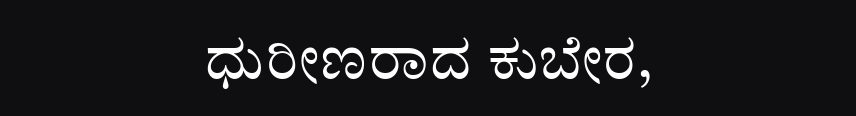ಧುರೀಣರಾದ ಕುಬೇರ,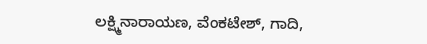ಲಕ್ಷ್ಮಿನಾರಾಯಣ, ವೆಂಕಟೇಶ್, ಗಾದಿ,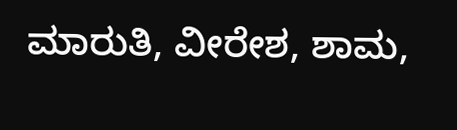ಮಾರುತಿ, ವೀರೇಶ, ಶಾಮ,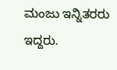ಮಂಜು ಇನ್ನಿತರರು ಇದ್ದರು.